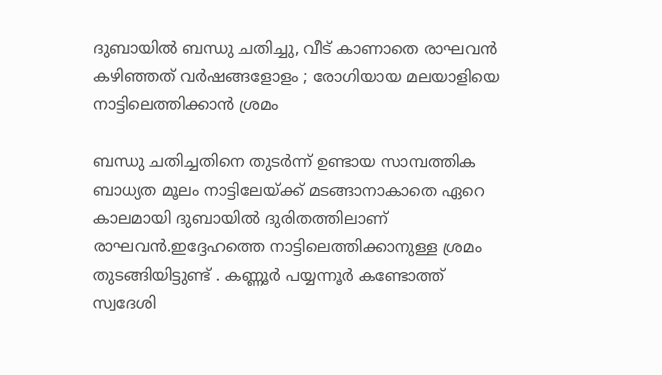ദുബായിൽ ബന്ധു ചതിച്ചു, വീട് കാണാതെ രാഘവൻ കഴിഞ്ഞത് വർഷങ്ങളോളം ; രോഗിയായ മലയാളിയെ നാട്ടിലെത്തിക്കാൻ ശ്രമം

ബന്ധു ചതിച്ചതിനെ തുടർന്ന് ഉണ്ടായ സാമ്പത്തിക ബാധ്യത മൂലം നാട്ടിലേയ്ക്ക് മടങ്ങാനാകാതെ ഏറെ കാലമായി ദുബായിൽ ദുരിതത്തിലാണ് രാഘവൻ.ഇദ്ദേഹത്തെ നാട്ടിലെത്തിക്കാനുള്ള ശ്രമം തുടങ്ങിയിട്ടുണ്ട് . കണ്ണൂർ പയ്യന്നൂർ കണ്ടോത്ത് സ്വദേശി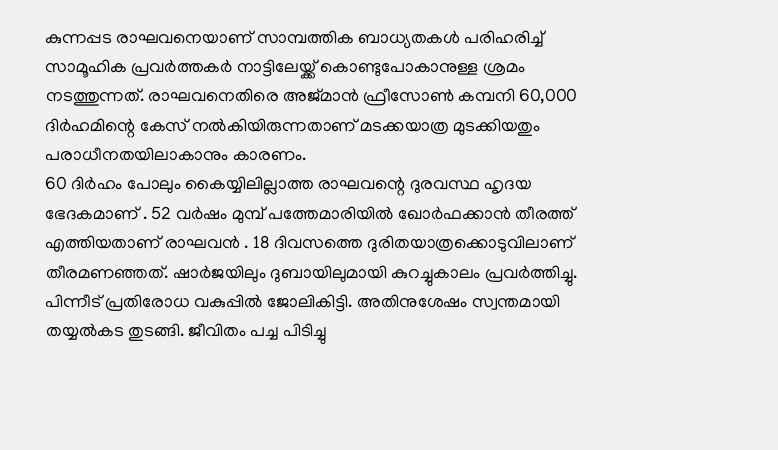കുന്നപ്പട രാഘവനെയാണ് സാമ്പത്തിക ബാധ്യതകൾ പരിഹരിച്ച് സാമൂഹിക പ്രവർത്തകർ നാട്ടിലേയ്ക്ക് കൊണ്ടുപോകാനുള്ള ശ്രമം നടത്തുന്നത്. രാഘവനെതിരെ അജ്മാൻ ഫ്രീസോൺ കമ്പനി 60,000 ദിർഹമിന്റെ കേസ് നൽകിയിരുന്നതാണ് മടക്കയാത്ര മുടക്കിയതും പരാധീനതയിലാകാനും കാരണം.
60 ദിർഹം പോലും കൈയ്യിലില്ലാത്ത രാഘവന്റെ ദുരവസ്ഥ ഹൃദയ ഭേദകമാണ് . 52 വർഷം മുമ്പ് പത്തേമാരിയിൽ ഖോർഫക്കാൻ തീരത്ത് എത്തിയതാണ് രാഘവൻ . 18 ദിവസത്തെ ദുരിതയാത്രക്കൊടുവിലാണ് തീരമണഞ്ഞത്. ഷാർജയിലും ദുബായിലുമായി കുറച്ചുകാലം പ്രവർത്തിച്ചു. പിന്നീട് പ്രതിരോധ വകുപ്പിൽ ജോലികിട്ടി. അതിനുശേഷം സ്വന്തമായി തയ്യൽകട തുടങ്ങി. ജീവിതം പച്ച പിടിച്ചു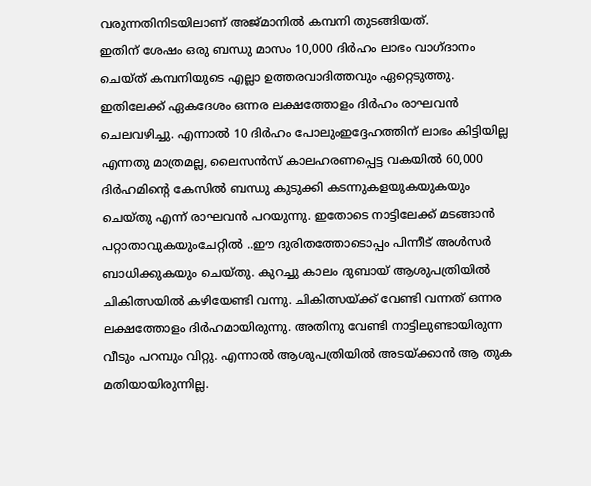വരുന്നതിനിടയിലാണ് അജ്മാനിൽ കമ്പനി തുടങ്ങിയത്.
ഇതിന് ശേഷം ഒരു ബന്ധു മാസം 10,000 ദിർഹം ലാഭം വാഗ്ദാനം ചെയ്ത് കമ്പനിയുടെ എല്ലാ ഉത്തരവാദിത്തവും ഏറ്റെടുത്തു. ഇതിലേക്ക് ഏകദേശം ഒന്നര ലക്ഷത്തോളം ദിർഹം രാഘവൻ ചെലവഴിച്ചു. എന്നാൽ 10 ദിർഹം പോലുംഇദ്ദേഹത്തിന് ലാഭം കിട്ടിയില്ല എന്നതു മാത്രമല്ല, ലൈസൻസ് കാലഹരണപ്പെട്ട വകയിൽ 60,000 ദിർഹമിന്റെ കേസിൽ ബന്ധു കുടുക്കി കടന്നുകളയുകയുകയും ചെയ്തു എന്ന് രാഘവൻ പറയുന്നു. ഇതോടെ നാട്ടിലേക്ക് മടങ്ങാൻ പറ്റാതാവുകയുംചേറ്റിൽ ..ഈ ദുരിതത്തോടൊപ്പം പിന്നീട് അൾസർ ബാധിക്കുകയും ചെയ്തു. കുറച്ചു കാലം ദുബായ് ആശുപത്രിയിൽ ചികിത്സയിൽ കഴിയേണ്ടി വന്നു. ചികിത്സയ്ക്ക് വേണ്ടി വന്നത് ഒന്നര ലക്ഷത്തോളം ദിർഹമായിരുന്നു. അതിനു വേണ്ടി നാട്ടിലുണ്ടായിരുന്ന വീടും പറമ്പും വിറ്റു. എന്നാൽ ആശുപത്രിയിൽ അടയ്ക്കാൻ ആ തുക മതിയായിരുന്നില്ല.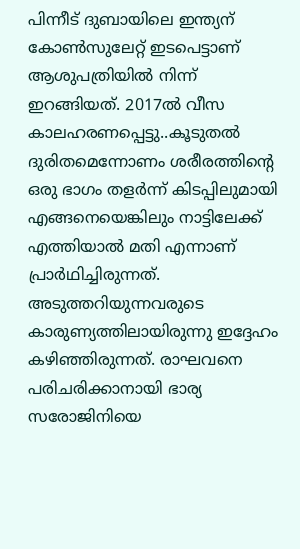പിന്നീട് ദുബായിലെ ഇന്ത്യന് കോൺസുലേറ്റ് ഇടപെട്ടാണ് ആശുപത്രിയിൽ നിന്ന് ഇറങ്ങിയത്. 2017ൽ വീസ കാലഹരണപ്പെട്ടു..കൂടുതൽ ദുരിതമെന്നോണം ശരീരത്തിന്റെ ഒരു ഭാഗം തളർന്ന് കിടപ്പിലുമായി എങ്ങനെയെങ്കിലും നാട്ടിലേക്ക് എത്തിയാൽ മതി എന്നാണ് പ്രാർഥിച്ചിരുന്നത്. അടുത്തറിയുന്നവരുടെ കാരുണ്യത്തിലായിരുന്നു ഇദ്ദേഹം കഴിഞ്ഞിരുന്നത്. രാഘവനെ പരിചരിക്കാനായി ഭാര്യ സരോജിനിയെ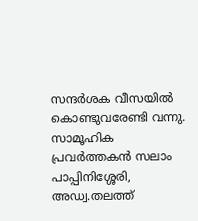സന്ദർശക വീസയിൽ കൊണ്ടുവരേണ്ടി വന്നു.
സാമൂഹിക പ്രവർത്തകൻ സലാം പാപ്പിനിശ്ശേരി, അഡ്വ.തലത്ത്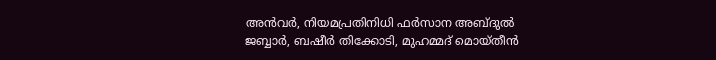അൻവർ, നിയമപ്രതിനിധി ഫർസാന അബ്ദുൽ ജബ്ബാർ, ബഷീർ തിക്കോടി, മുഹമ്മദ് മൊയ്തീൻ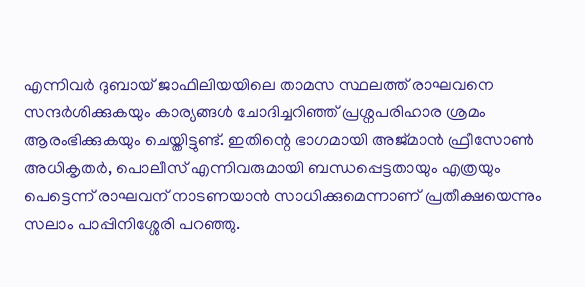എന്നിവർ ദുബായ് ജാഫിലിയയിലെ താമസ സ്ഥലത്ത് രാഘവനെ സന്ദർശിക്കുകയും കാര്യങ്ങൾ ചോദിച്ചറിഞ്ഞ് പ്രശ്നപരിഹാര ശ്രമം ആരംഭിക്കുകയും ചെയ്തിട്ടുണ്ട്. ഇതിന്റെ ഭാഗമായി അജ്മാൻ ഫ്രീസോൺ അധികൃതർ, പൊലീസ് എന്നിവരുമായി ബന്ധപ്പെട്ടതായും എത്രയും പെട്ടെന്ന് രാഘവന് നാടണയാൻ സാധിക്കുമെന്നാണ് പ്രതീക്ഷയെന്നും സലാം പാപ്പിനിശ്ശേരി പറഞ്ഞു.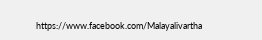https://www.facebook.com/Malayalivartha